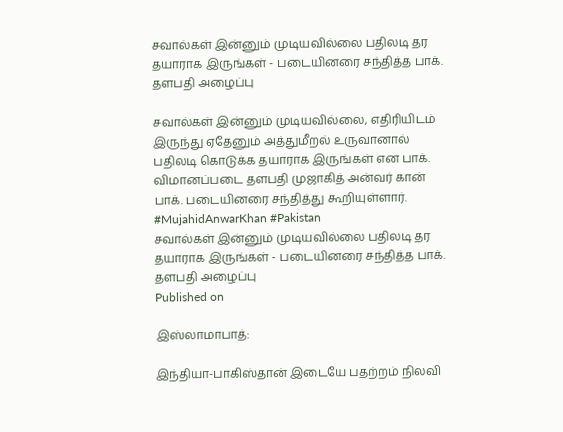சவால்கள் இன்னும் முடியவில்லை பதிலடி தர தயாராக இருங்கள் - படையினரை சந்தித்த பாக். தளபதி அழைப்பு

சவால்கள் இன்னும் முடியவில்லை, எதிரியிடம் இருந்து ஏதேனும் அத்துமீறல் உருவானால் பதிலடி கொடுக்க தயாராக இருங்கள் என பாக். விமானப்படை தளபதி முஜாகித் அன்வர் கான் பாக். படையினரை சந்தித்து கூறியுள்ளார். #MujahidAnwarKhan #Pakistan
சவால்கள் இன்னும் முடியவில்லை பதிலடி தர தயாராக இருங்கள் - படையினரை சந்தித்த பாக். தளபதி அழைப்பு
Published on

இஸ்லாமாபாத்:

இந்தியா-பாகிஸ்தான் இடையே பதற்றம் நிலவி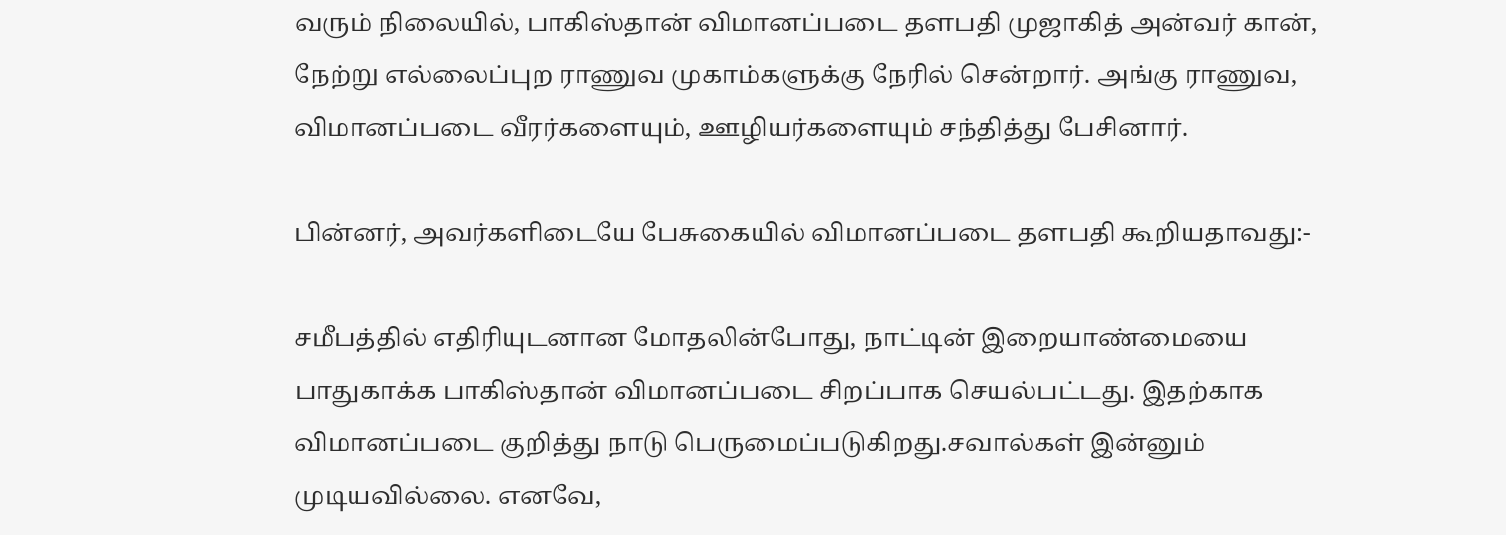வரும் நிலையில், பாகிஸ்தான் விமானப்படை தளபதி முஜாகித் அன்வர் கான், நேற்று எல்லைப்புற ராணுவ முகாம்களுக்கு நேரில் சென்றார். அங்கு ராணுவ, விமானப்படை வீரர்களையும், ஊழியர்களையும் சந்தித்து பேசினார்.

பின்னர், அவர்களிடையே பேசுகையில் விமானப்படை தளபதி கூறியதாவது:-

சமீபத்தில் எதிரியுடனான மோதலின்போது, நாட்டின் இறையாண்மையை பாதுகாக்க பாகிஸ்தான் விமானப்படை சிறப்பாக செயல்பட்டது. இதற்காக விமானப்படை குறித்து நாடு பெருமைப்படுகிறது.சவால்கள் இன்னும் முடியவில்லை. எனவே,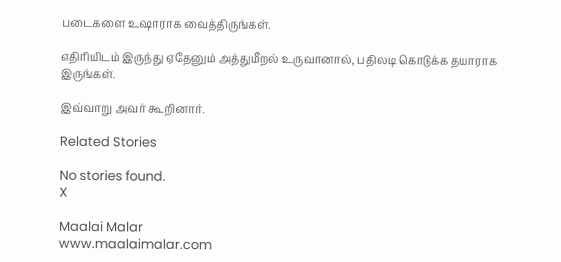படைகளை உஷாராக வைத்திருங்கள்.

எதிரியிடம் இருந்து ஏதேனும் அத்துமீறல் உருவானால், பதிலடி கொடுக்க தயாராக இருங்கள்.

இவ்வாறு அவர் கூறினார்.

Related Stories

No stories found.
X

Maalai Malar
www.maalaimalar.com